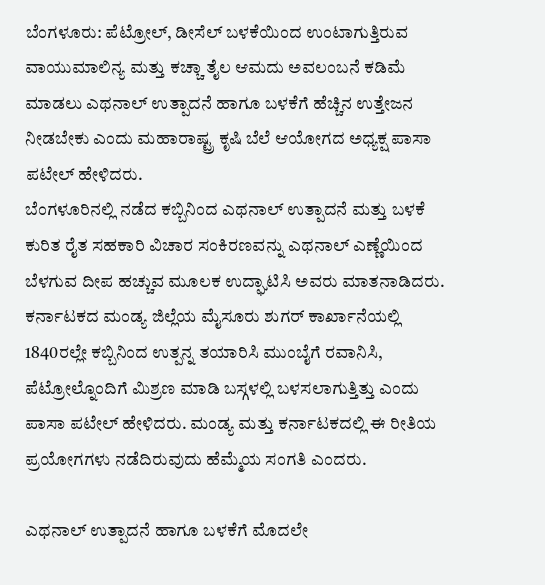ಬೆಂಗಳೂರು: ಪೆಟ್ರೋಲ್, ಡೀಸೆಲ್ ಬಳಕೆಯಿಂದ ಉಂಟಾಗುತ್ತಿರುವ ವಾಯುಮಾಲಿನ್ಯ ಮತ್ತು ಕಚ್ಚಾ ತೈಲ ಆಮದು ಅವಲಂಬನೆ ಕಡಿಮೆ ಮಾಡಲು ಎಥನಾಲ್ ಉತ್ಪಾದನೆ ಹಾಗೂ ಬಳಕೆಗೆ ಹೆಚ್ಚಿನ ಉತ್ತೇಜನ ನೀಡಬೇಕು ಎಂದು ಮಹಾರಾಷ್ಟ್ರ ಕೃಷಿ ಬೆಲೆ ಆಯೋಗದ ಅಧ್ಯಕ್ಷ ಪಾಸಾ ಪಟೇಲ್ ಹೇಳಿದರು.
ಬೆಂಗಳೂರಿನಲ್ಲಿ ನಡೆದ ಕಬ್ಬಿನಿಂದ ಎಥನಾಲ್ ಉತ್ಪಾದನೆ ಮತ್ತು ಬಳಕೆ ಕುರಿತ ರೈತ ಸಹಕಾರಿ ವಿಚಾರ ಸಂಕಿರಣವನ್ನು ಎಥನಾಲ್ ಎಣ್ಣೆಯಿಂದ ಬೆಳಗುವ ದೀಪ ಹಚ್ಚುವ ಮೂಲಕ ಉದ್ಘಾಟಿಸಿ ಅವರು ಮಾತನಾಡಿದರು.
ಕರ್ನಾಟಕದ ಮಂಡ್ಯ ಜಿಲ್ಲೆಯ ಮೈಸೂರು ಶುಗರ್ ಕಾರ್ಖಾನೆಯಲ್ಲಿ 1840ರಲ್ಲೇ ಕಬ್ಬಿನಿಂದ ಉತ್ಪನ್ನ ತಯಾರಿಸಿ ಮುಂಬೈಗೆ ರವಾನಿಸಿ, ಪೆಟ್ರೋಲ್ನೊಂದಿಗೆ ಮಿಶ್ರಣ ಮಾಡಿ ಬಸ್ಗಳಲ್ಲಿ ಬಳಸಲಾಗುತ್ತಿತ್ತು ಎಂದು ಪಾಸಾ ಪಟೇಲ್ ಹೇಳಿದರು. ಮಂಡ್ಯ ಮತ್ತು ಕರ್ನಾಟಕದಲ್ಲಿ ಈ ರೀತಿಯ ಪ್ರಯೋಗಗಳು ನಡೆದಿರುವುದು ಹೆಮ್ಮೆಯ ಸಂಗತಿ ಎಂದರು.

ಎಥನಾಲ್ ಉತ್ಪಾದನೆ ಹಾಗೂ ಬಳಕೆಗೆ ಮೊದಲೇ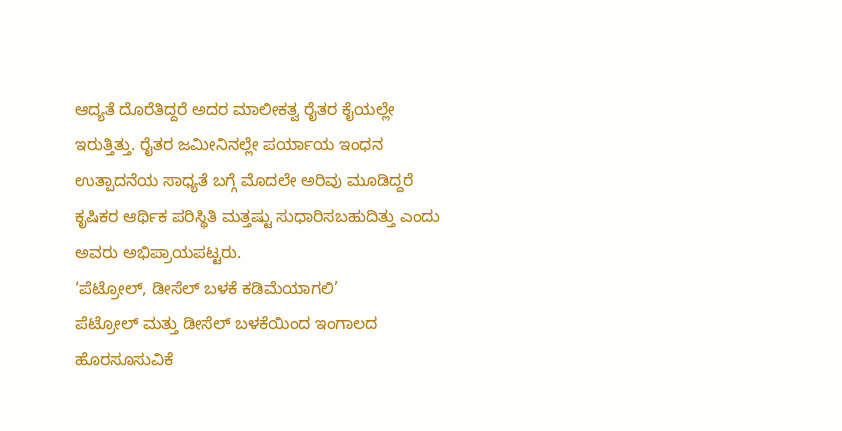ಆದ್ಯತೆ ದೊರೆತಿದ್ದರೆ ಅದರ ಮಾಲೀಕತ್ವ ರೈತರ ಕೈಯಲ್ಲೇ ಇರುತ್ತಿತ್ತು. ರೈತರ ಜಮೀನಿನಲ್ಲೇ ಪರ್ಯಾಯ ಇಂಧನ ಉತ್ಪಾದನೆಯ ಸಾಧ್ಯತೆ ಬಗ್ಗೆ ಮೊದಲೇ ಅರಿವು ಮೂಡಿದ್ದರೆ ಕೃಷಿಕರ ಆರ್ಥಿಕ ಪರಿಸ್ಥಿತಿ ಮತ್ತಷ್ಟು ಸುಧಾರಿಸಬಹುದಿತ್ತು ಎಂದು ಅವರು ಅಭಿಪ್ರಾಯಪಟ್ಟರು.
‘ಪೆಟ್ರೋಲ್, ಡೀಸೆಲ್ ಬಳಕೆ ಕಡಿಮೆಯಾಗಲಿ’
ಪೆಟ್ರೋಲ್ ಮತ್ತು ಡೀಸೆಲ್ ಬಳಕೆಯಿಂದ ಇಂಗಾಲದ ಹೊರಸೂಸುವಿಕೆ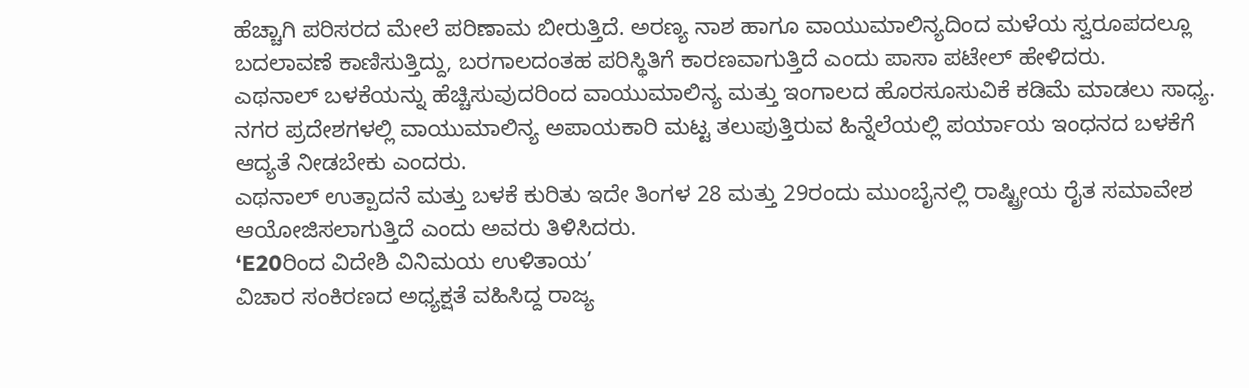ಹೆಚ್ಚಾಗಿ ಪರಿಸರದ ಮೇಲೆ ಪರಿಣಾಮ ಬೀರುತ್ತಿದೆ. ಅರಣ್ಯ ನಾಶ ಹಾಗೂ ವಾಯುಮಾಲಿನ್ಯದಿಂದ ಮಳೆಯ ಸ್ವರೂಪದಲ್ಲೂ ಬದಲಾವಣೆ ಕಾಣಿಸುತ್ತಿದ್ದು, ಬರಗಾಲದಂತಹ ಪರಿಸ್ಥಿತಿಗೆ ಕಾರಣವಾಗುತ್ತಿದೆ ಎಂದು ಪಾಸಾ ಪಟೇಲ್ ಹೇಳಿದರು.
ಎಥನಾಲ್ ಬಳಕೆಯನ್ನು ಹೆಚ್ಚಿಸುವುದರಿಂದ ವಾಯುಮಾಲಿನ್ಯ ಮತ್ತು ಇಂಗಾಲದ ಹೊರಸೂಸುವಿಕೆ ಕಡಿಮೆ ಮಾಡಲು ಸಾಧ್ಯ. ನಗರ ಪ್ರದೇಶಗಳಲ್ಲಿ ವಾಯುಮಾಲಿನ್ಯ ಅಪಾಯಕಾರಿ ಮಟ್ಟ ತಲುಪುತ್ತಿರುವ ಹಿನ್ನೆಲೆಯಲ್ಲಿ ಪರ್ಯಾಯ ಇಂಧನದ ಬಳಕೆಗೆ ಆದ್ಯತೆ ನೀಡಬೇಕು ಎಂದರು.
ಎಥನಾಲ್ ಉತ್ಪಾದನೆ ಮತ್ತು ಬಳಕೆ ಕುರಿತು ಇದೇ ತಿಂಗಳ 28 ಮತ್ತು 29ರಂದು ಮುಂಬೈನಲ್ಲಿ ರಾಷ್ಟ್ರೀಯ ರೈತ ಸಮಾವೇಶ ಆಯೋಜಿಸಲಾಗುತ್ತಿದೆ ಎಂದು ಅವರು ತಿಳಿಸಿದರು.
‘E20ರಿಂದ ವಿದೇಶಿ ವಿನಿಮಯ ಉಳಿತಾಯ’
ವಿಚಾರ ಸಂಕಿರಣದ ಅಧ್ಯಕ್ಷತೆ ವಹಿಸಿದ್ದ ರಾಜ್ಯ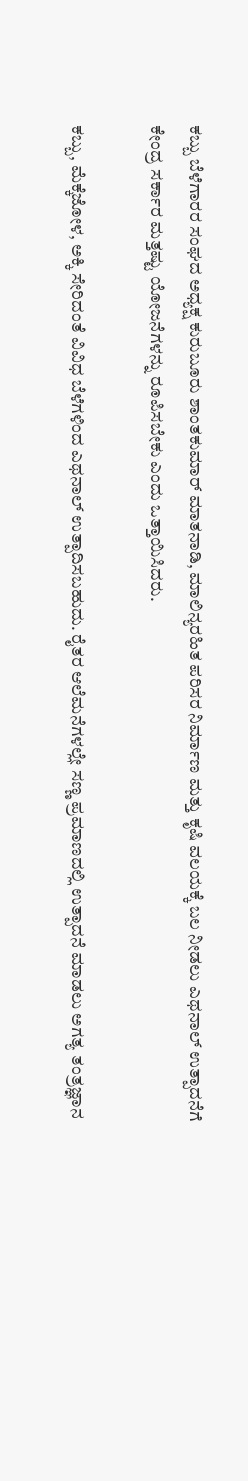ಕಬ್ಬು ಬೆಳೆಗಾರರ ಸಂಘದ ಅಧ್ಯಕ್ಷ ಕುರುಬೂರು ಶಾಂತಕುಮಾರ್ ಮಾತನಾಡಿ, ಮಾಲಿನ್ಯರಹಿತ ಪರಿಸರ ನಿರ್ಮಾಣ ಮತ್ತು ಕೃಷಿ ವಲಯಕ್ಕೆ ಬಲ ನೀಡಲು ಎಥನಾಲ್ ಉತ್ಪಾದನೆಗೆ ಕೇಂದ್ರ ಸರ್ಕಾರ ಮತ್ತಷ್ಟು ಯೋಜನೆಗಳನ್ನು ರೂಪಿಸಬೇಕು ಎಂದು ಒತ್ತಾಯಿಸಿದರು.

ಕಬ್ಬು, ಮೆಕ್ಕೆಜೋಳ, ಅಕ್ಕಿ ಸೇರಿದಂತೆ ವಿವಿಧ ಬೆಳೆಗಳಿಂದ ಎಥನಾಲ್ ಉತ್ಪಾದಿಸಬಹುದು. ರೈತರ ಆಲೆಮನೆಗಳಲ್ಲೇ ಸಣ್ಣ ಪ್ರಮಾಣದಲ್ಲಿ ಉತ್ಪಾದನೆ ಮಾಡಲು ಅಗತ್ಯ ತಂತ್ರಜ್ಞಾನ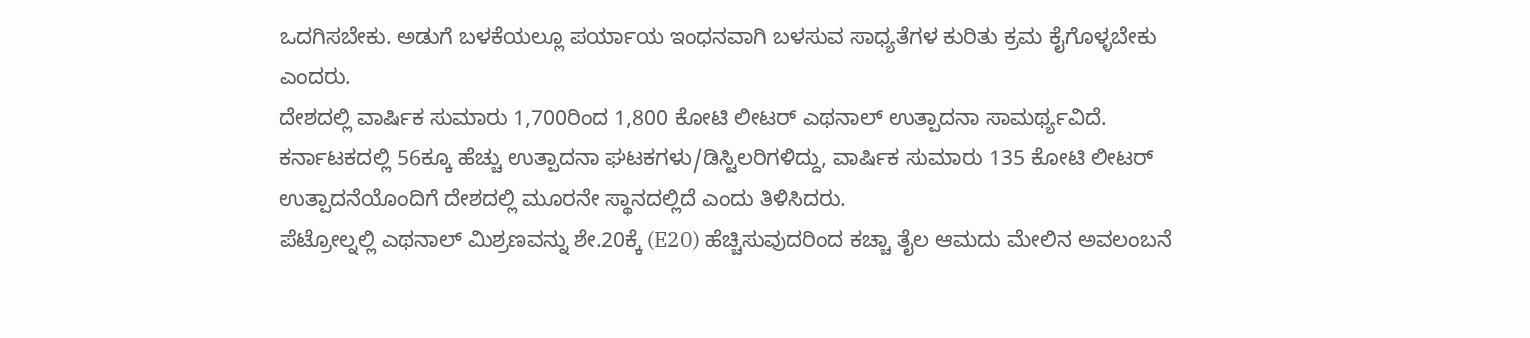ಒದಗಿಸಬೇಕು. ಅಡುಗೆ ಬಳಕೆಯಲ್ಲೂ ಪರ್ಯಾಯ ಇಂಧನವಾಗಿ ಬಳಸುವ ಸಾಧ್ಯತೆಗಳ ಕುರಿತು ಕ್ರಮ ಕೈಗೊಳ್ಳಬೇಕು ಎಂದರು.
ದೇಶದಲ್ಲಿ ವಾರ್ಷಿಕ ಸುಮಾರು 1,700ರಿಂದ 1,800 ಕೋಟಿ ಲೀಟರ್ ಎಥನಾಲ್ ಉತ್ಪಾದನಾ ಸಾಮರ್ಥ್ಯವಿದೆ. ಕರ್ನಾಟಕದಲ್ಲಿ 56ಕ್ಕೂ ಹೆಚ್ಚು ಉತ್ಪಾದನಾ ಘಟಕಗಳು/ಡಿಸ್ಟಿಲರಿಗಳಿದ್ದು, ವಾರ್ಷಿಕ ಸುಮಾರು 135 ಕೋಟಿ ಲೀಟರ್ ಉತ್ಪಾದನೆಯೊಂದಿಗೆ ದೇಶದಲ್ಲಿ ಮೂರನೇ ಸ್ಥಾನದಲ್ಲಿದೆ ಎಂದು ತಿಳಿಸಿದರು.
ಪೆಟ್ರೋಲ್ನಲ್ಲಿ ಎಥನಾಲ್ ಮಿಶ್ರಣವನ್ನು ಶೇ.20ಕ್ಕೆ (E20) ಹೆಚ್ಚಿಸುವುದರಿಂದ ಕಚ್ಚಾ ತೈಲ ಆಮದು ಮೇಲಿನ ಅವಲಂಬನೆ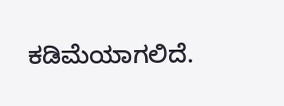ಕಡಿಮೆಯಾಗಲಿದೆ.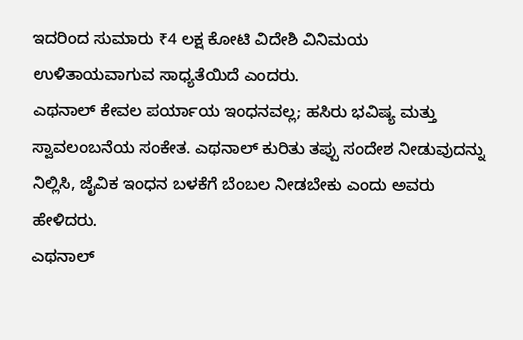ಇದರಿಂದ ಸುಮಾರು ₹4 ಲಕ್ಷ ಕೋಟಿ ವಿದೇಶಿ ವಿನಿಮಯ ಉಳಿತಾಯವಾಗುವ ಸಾಧ್ಯತೆಯಿದೆ ಎಂದರು.
ಎಥನಾಲ್ ಕೇವಲ ಪರ್ಯಾಯ ಇಂಧನವಲ್ಲ; ಹಸಿರು ಭವಿಷ್ಯ ಮತ್ತು ಸ್ವಾವಲಂಬನೆಯ ಸಂಕೇತ. ಎಥನಾಲ್ ಕುರಿತು ತಪ್ಪು ಸಂದೇಶ ನೀಡುವುದನ್ನು ನಿಲ್ಲಿಸಿ, ಜೈವಿಕ ಇಂಧನ ಬಳಕೆಗೆ ಬೆಂಬಲ ನೀಡಬೇಕು ಎಂದು ಅವರು ಹೇಳಿದರು.
ಎಥನಾಲ್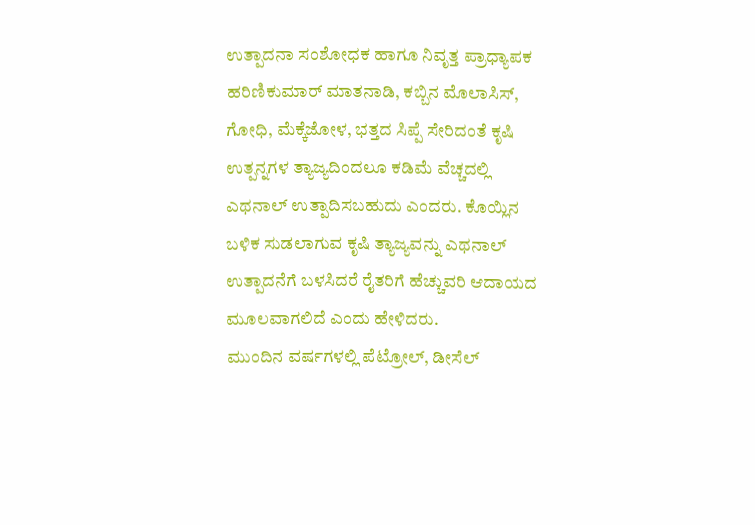ಉತ್ಪಾದನಾ ಸಂಶೋಧಕ ಹಾಗೂ ನಿವೃತ್ತ ಪ್ರಾಧ್ಯಾಪಕ ಹರಿಣಿಕುಮಾರ್ ಮಾತನಾಡಿ, ಕಬ್ಬಿನ ಮೊಲಾಸಿಸ್, ಗೋಧಿ, ಮೆಕ್ಕೆಜೋಳ, ಭತ್ತದ ಸಿಪ್ಪೆ ಸೇರಿದಂತೆ ಕೃಷಿ ಉತ್ಪನ್ನಗಳ ತ್ಯಾಜ್ಯದಿಂದಲೂ ಕಡಿಮೆ ವೆಚ್ಚದಲ್ಲಿ ಎಥನಾಲ್ ಉತ್ಪಾದಿಸಬಹುದು ಎಂದರು. ಕೊಯ್ಲಿನ ಬಳಿಕ ಸುಡಲಾಗುವ ಕೃಷಿ ತ್ಯಾಜ್ಯವನ್ನು ಎಥನಾಲ್ ಉತ್ಪಾದನೆಗೆ ಬಳಸಿದರೆ ರೈತರಿಗೆ ಹೆಚ್ಚುವರಿ ಆದಾಯದ ಮೂಲವಾಗಲಿದೆ ಎಂದು ಹೇಳಿದರು.
ಮುಂದಿನ ವರ್ಷಗಳಲ್ಲಿ ಪೆಟ್ರೋಲ್, ಡೀಸೆಲ್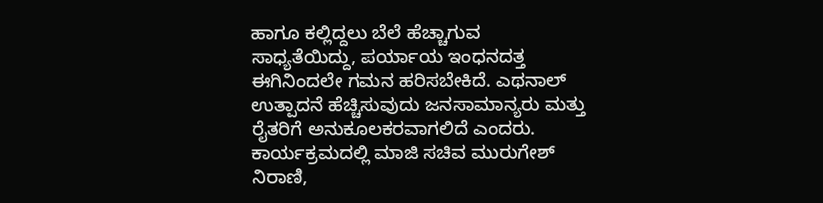ಹಾಗೂ ಕಲ್ಲಿದ್ದಲು ಬೆಲೆ ಹೆಚ್ಚಾಗುವ ಸಾಧ್ಯತೆಯಿದ್ದು, ಪರ್ಯಾಯ ಇಂಧನದತ್ತ ಈಗಿನಿಂದಲೇ ಗಮನ ಹರಿಸಬೇಕಿದೆ. ಎಥನಾಲ್ ಉತ್ಪಾದನೆ ಹೆಚ್ಚಿಸುವುದು ಜನಸಾಮಾನ್ಯರು ಮತ್ತು ರೈತರಿಗೆ ಅನುಕೂಲಕರವಾಗಲಿದೆ ಎಂದರು.
ಕಾರ್ಯಕ್ರಮದಲ್ಲಿ ಮಾಜಿ ಸಚಿವ ಮುರುಗೇಶ್ ನಿರಾಣಿ,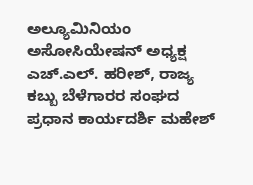ಅಲ್ಯೂಮಿನಿಯಂ ಅಸೋಸಿಯೇಷನ್ ಅಧ್ಯಕ್ಷ ಎಚ್.ಎಲ್. ಹರೀಶ್, ರಾಜ್ಯ ಕಬ್ಬು ಬೆಳೆಗಾರರ ಸಂಘದ ಪ್ರಧಾನ ಕಾರ್ಯದರ್ಶಿ ಮಹೇಶ್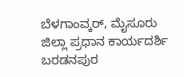ಬೆಳಗಾಂವ್ಕರ್, ಮೈಸೂರು ಜಿಲ್ಲಾ ಪ್ರಧಾನ ಕಾರ್ಯದರ್ಶಿ ಬರಡನಪುರ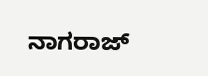ನಾಗರಾಜ್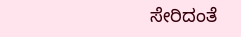ಸೇರಿದಂತೆ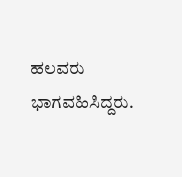ಹಲವರು ಭಾಗವಹಿಸಿದ್ದರು.